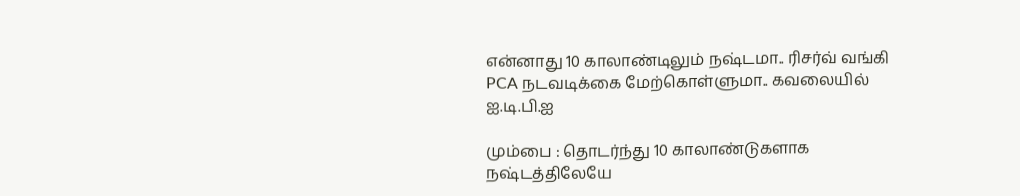என்னாது 10 காலாண்டிலும் நஷ்டமா.. ரிசர்வ் வங்கி PCA நடவடிக்கை மேற்கொள்ளுமா.. கவலையில் ஐ.டி.பி.ஐ

மும்பை : தொடர்ந்து 10 காலாண்டுகளாக நஷ்டத்திலேயே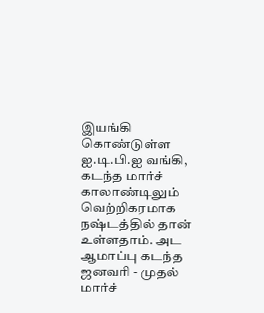இயங்கி கொண்டுள்ள ஐ.டி.பி.ஐ வங்கி, கடந்த மார்ச் காலாண்டிலும் வெற்றிகரமாக நஷ்டத்தில் தான் உள்ளதாம். அட ஆமாப்பு கடந்த ஜனவரி - முதல் மார்ச்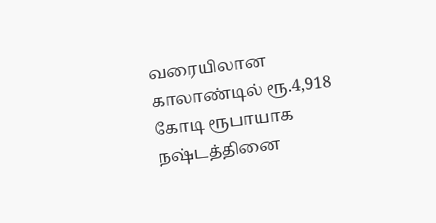வரையிலான காலாண்டில் ரூ.4,918 கோடி ரூபாயாக நஷ்டத்தினை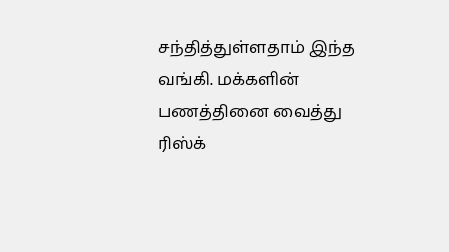சந்தித்துள்ளதாம் இந்த வங்கி. மக்களின் பணத்தினை வைத்து ரிஸ்க்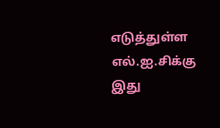எடுத்துள்ள எல்.ஐ.சிக்கு இது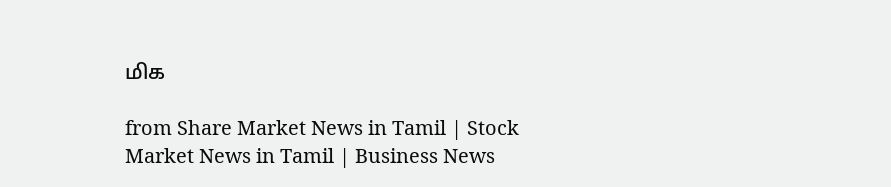மிக

from Share Market News in Tamil | Stock Market News in Tamil | Business News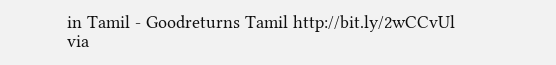in Tamil - Goodreturns Tamil http://bit.ly/2wCCvUl
via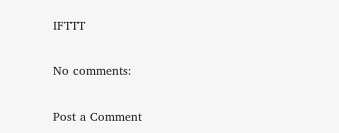IFTTT

No comments:

Post a Comment